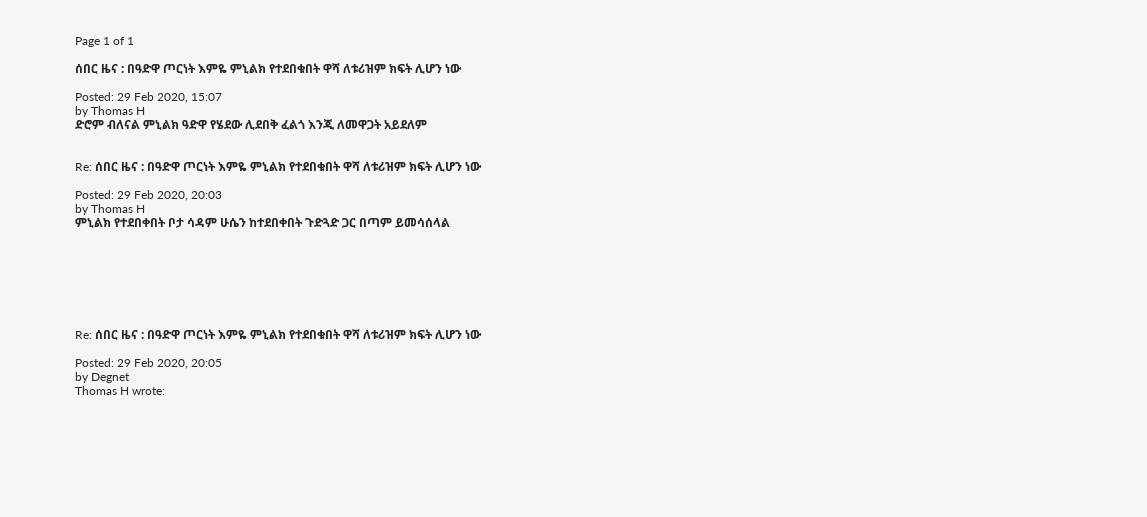Page 1 of 1

ሰበር ዜና : በዓድዋ ጦርነት እምዬ ምኒልክ የተደበቁበት ዋሻ ለቱሪዝም ክፍት ሊሆን ነው

Posted: 29 Feb 2020, 15:07
by Thomas H
ድሮም ብለናል ምኒልክ ዓድዋ የሄደው ሊደበቅ ፈልጎ እንጂ ለመዋጋት አይደለም


Re: ሰበር ዜና : በዓድዋ ጦርነት እምዬ ምኒልክ የተደበቁበት ዋሻ ለቱሪዝም ክፍት ሊሆን ነው

Posted: 29 Feb 2020, 20:03
by Thomas H
ምኒልክ የተደበቀበት ቦታ ሳዳም ሁሴን ከተደበቀበት ጉድጓድ ጋር በጣም ይመሳሰላል







Re: ሰበር ዜና : በዓድዋ ጦርነት እምዬ ምኒልክ የተደበቁበት ዋሻ ለቱሪዝም ክፍት ሊሆን ነው

Posted: 29 Feb 2020, 20:05
by Degnet
Thomas H wrote: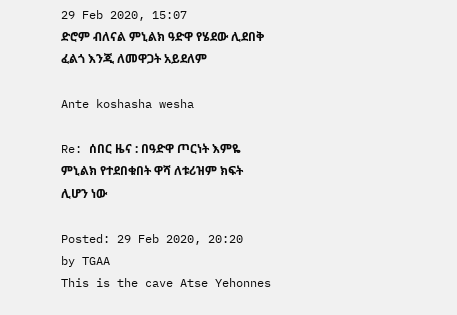29 Feb 2020, 15:07
ድሮም ብለናል ምኒልክ ዓድዋ የሄደው ሊደበቅ ፈልጎ እንጂ ለመዋጋት አይደለም

Ante koshasha wesha

Re: ሰበር ዜና : በዓድዋ ጦርነት እምዬ ምኒልክ የተደበቁበት ዋሻ ለቱሪዝም ክፍት ሊሆን ነው

Posted: 29 Feb 2020, 20:20
by TGAA
This is the cave Atse Yehonnes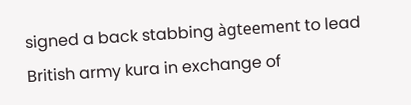signed a back stabbing àgteement to lead British army kura in exchange of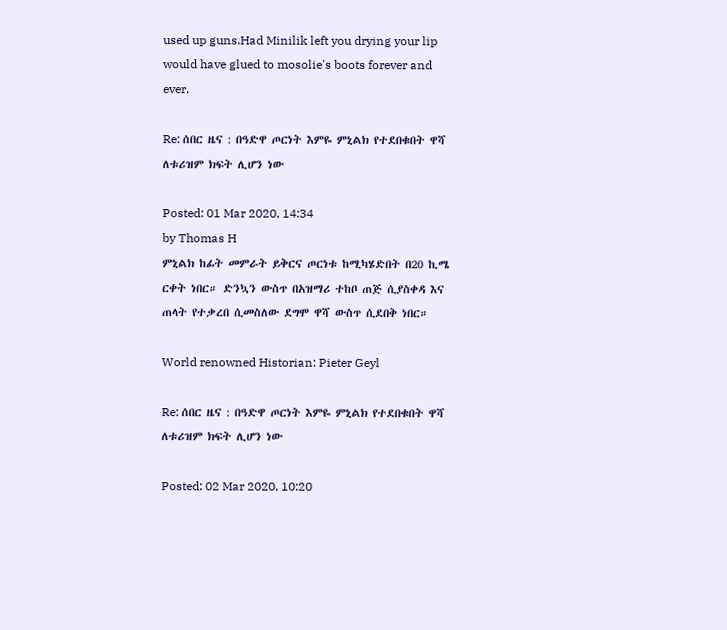used up guns.Had Minilik left you drying your lip would have glued to mosolie's boots forever and ever.

Re: ሰበር ዜና : በዓድዋ ጦርነት እምዬ ምኒልክ የተደበቁበት ዋሻ ለቱሪዝም ክፍት ሊሆን ነው

Posted: 01 Mar 2020, 14:34
by Thomas H
ምኒልክ ከፊት መምራት ይቅርና ጦርነቱ ከሚካሄድበት በ20 ኪሜ ርቀት ነበር። ድንኳን ውስጥ በአዝማሪ ተከቦ ጠጅ ሲያስቀዳ እና ጠላት የተቃረበ ሲመስለው ደግሞ ዋሻ ውስጥ ሲደበቅ ነበር።

World renowned Historian: Pieter Geyl

Re: ሰበር ዜና : በዓድዋ ጦርነት እምዬ ምኒልክ የተደበቁበት ዋሻ ለቱሪዝም ክፍት ሊሆን ነው

Posted: 02 Mar 2020, 10:20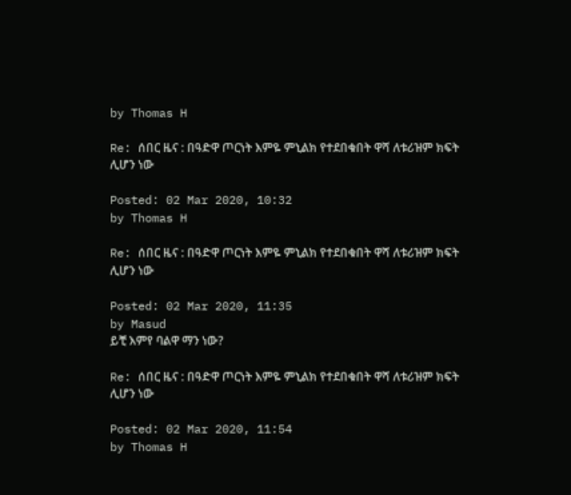by Thomas H

Re: ሰበር ዜና : በዓድዋ ጦርነት እምዬ ምኒልክ የተደበቁበት ዋሻ ለቱሪዝም ክፍት ሊሆን ነው

Posted: 02 Mar 2020, 10:32
by Thomas H

Re: ሰበር ዜና : በዓድዋ ጦርነት እምዬ ምኒልክ የተደበቁበት ዋሻ ለቱሪዝም ክፍት ሊሆን ነው

Posted: 02 Mar 2020, 11:35
by Masud
ይቺ እምየ ባልዋ ማን ነው?

Re: ሰበር ዜና : በዓድዋ ጦርነት እምዬ ምኒልክ የተደበቁበት ዋሻ ለቱሪዝም ክፍት ሊሆን ነው

Posted: 02 Mar 2020, 11:54
by Thomas H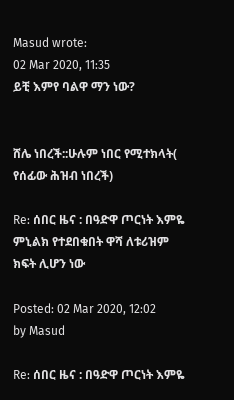Masud wrote:
02 Mar 2020, 11:35
ይቺ እምየ ባልዋ ማን ነው?


ሸሌ ነበረች::ሁሉም ነበር የሚተክላት( የሰፊው ሕዝብ ነበረች)

Re: ሰበር ዜና : በዓድዋ ጦርነት እምዬ ምኒልክ የተደበቁበት ዋሻ ለቱሪዝም ክፍት ሊሆን ነው

Posted: 02 Mar 2020, 12:02
by Masud

Re: ሰበር ዜና : በዓድዋ ጦርነት እምዬ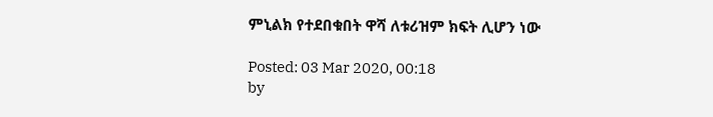ምኒልክ የተደበቁበት ዋሻ ለቱሪዝም ክፍት ሊሆን ነው

Posted: 03 Mar 2020, 00:18
by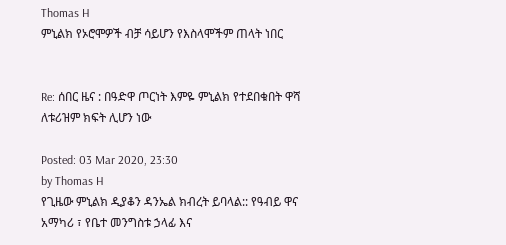Thomas H
ምኒልክ የኦሮሞዎች ብቻ ሳይሆን የእስላሞችም ጠላት ነበር


Re: ሰበር ዜና : በዓድዋ ጦርነት እምዬ ምኒልክ የተደበቁበት ዋሻ ለቱሪዝም ክፍት ሊሆን ነው

Posted: 03 Mar 2020, 23:30
by Thomas H
የጊዜው ምኒልክ ዲያቆን ዳንኤል ክብረት ይባላል:: የዓብይ ዋና አማካሪ ፣ የቤተ መንግስቱ ኃላፊ እና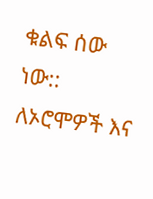ቁልፍ ሰው ነው:: ለኦሮሞዎች እና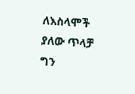ለእስላሞች ያለው ጥላቻ ግን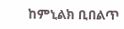ከምኒልክ ቢበልጥ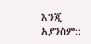እንጂ አያንስም::